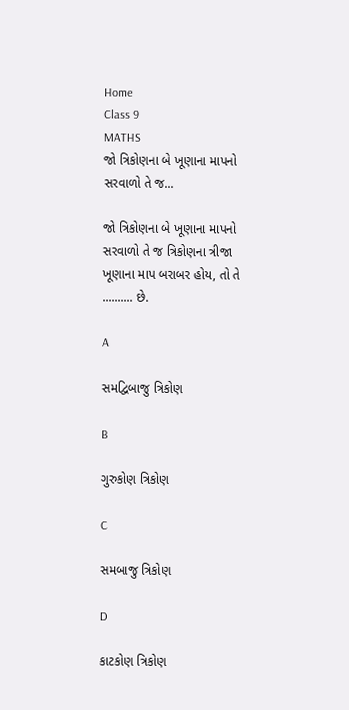Home
Class 9
MATHS
જો ત્રિકોણના બે ખૂણાના માપનો સરવાળો તે જ...

જો ત્રિકોણના બે ખૂણાના માપનો સરવાળો તે જ ત્રિકોણના ત્રીજા ખૂણાના માપ બરાબર હોય, તો તે .......... છે.

A

સમદ્વિબાજુ ત્રિકોણ

B

ગુરુકોણ ત્રિકોણ

C

સમબાજુ ત્રિકોણ

D

કાટકોણ ત્રિકોણ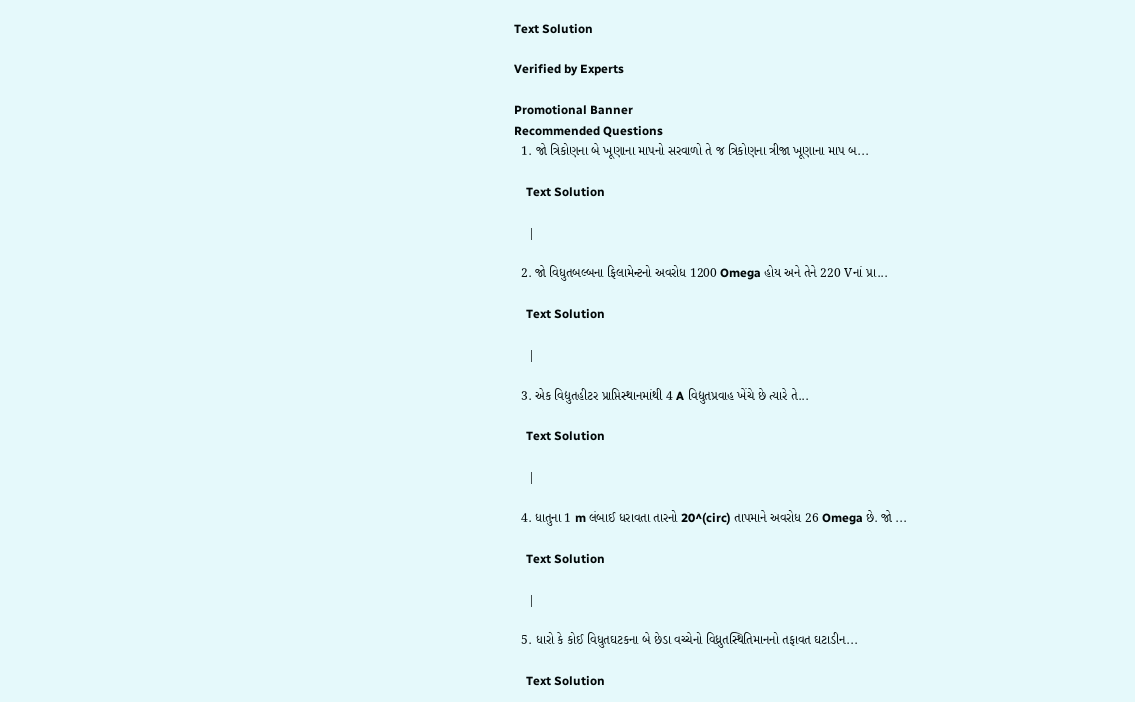Text Solution

Verified by Experts

Promotional Banner
Recommended Questions
  1. જો ત્રિકોણના બે ખૂણાના માપનો સરવાળો તે જ ત્રિકોણના ત્રીજા ખૂણાના માપ બ...

    Text Solution

    |

  2. જો વિધુતબલ્બના ફિલામેન્ટનો અવરોધ 1200 Omega હોય અને તેને 220 Vનાં પ્રા...

    Text Solution

    |

  3. એક વિદ્યુતહીટર પ્રાપ્તિસ્થાનમાંથી 4 A વિદ્યુતપ્રવાહ ખેંચે છે ત્યારે તે...

    Text Solution

    |

  4. ધાતુના 1 m લંબાઈ ધરાવતા તારનો 20^(circ) તાપમાને અવરોધ 26 Omega છે. જો ...

    Text Solution

    |

  5. ધારો કે કોઈ વિધુતઘટકના બે છેડા વચ્ચેનો વિધ્રુતસ્થિતિમાનનો તફાવત ઘટાડીન...

    Text Solution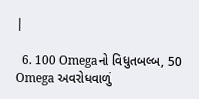|

  6. 100 Omegaનો વિધુતબલ્બ, 50 Omega અવરોધવાળું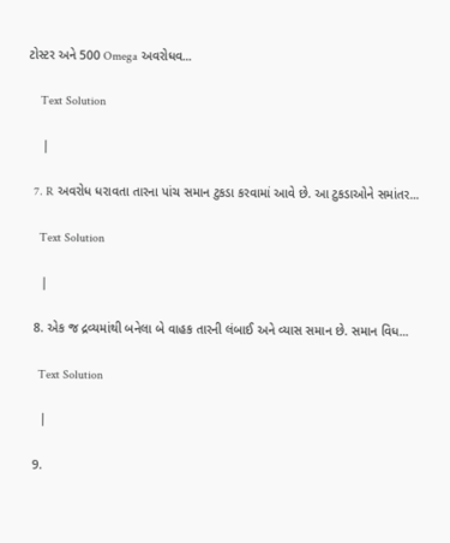ટોસ્ટર અને 500 Omega અવરોધવ...

    Text Solution

    |

  7. R અવરોધ ધરાવતા તારના પાંચ સમાન ટુકડા કરવામાં આવે છે. આ ટુકડાઓને સમાંતર...

    Text Solution

    |

  8. એક જ દ્રવ્યમાંથી બનેલા બે વાહક તારની લંબાઈ અને વ્યાસ સમાન છે. સમાન વિધ...

    Text Solution

    |

  9.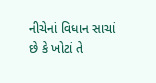નીચેનાં વિધાન સાચાં છે કે ખોટાં તે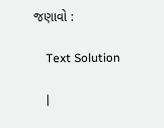જણાવો :

    Text Solution

    |